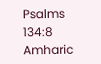Psalms 134:8
Amharic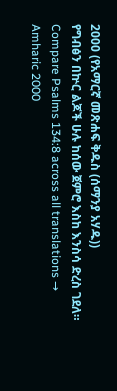2000 (የአማርኛ መጽሐፍ ቅዱስ (ሰማንያ አሃዱ))
የግብፅን በኵር ልጆች ሁሉ ከሰው ጀምሮ እስከ እንስሳ ድረስ ገደለ።
Compare Psalms 134:8 across all translations →
Amharic 2000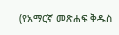(የአማርኛ መጽሐፍ ቅዱስ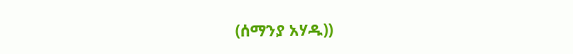(ሰማንያ አሃዱ))